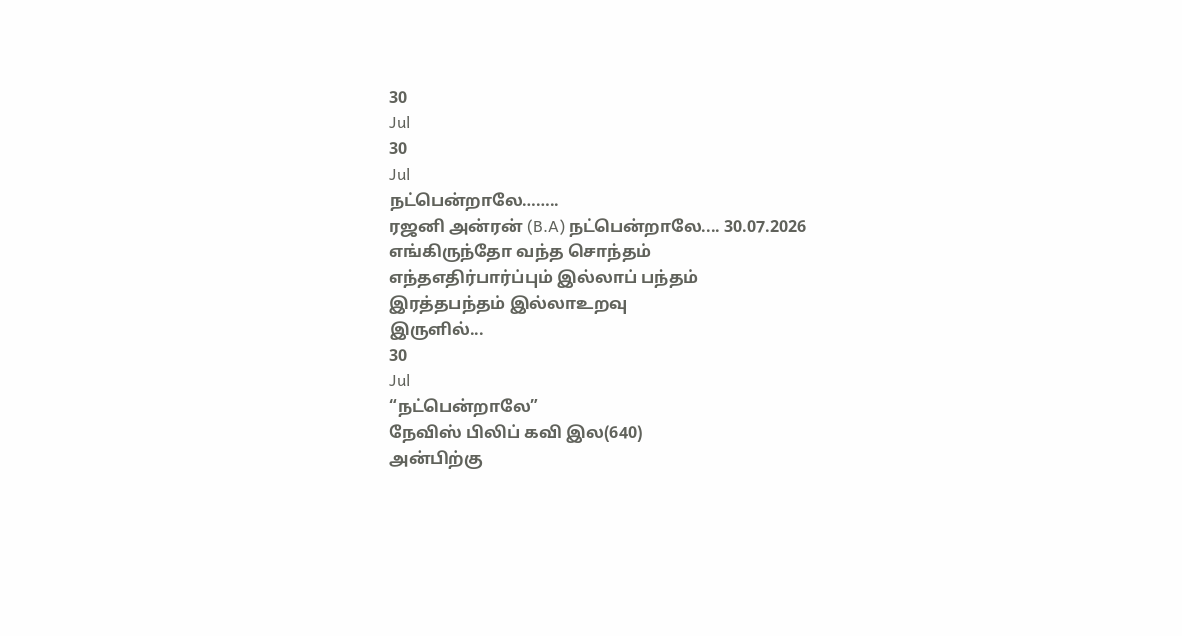30
Jul
30
Jul
நட்பென்றாலே……..
ரஜனி அன்ரன் (B.A) நட்பென்றாலே.... 30.07.2026
எங்கிருந்தோ வந்த சொந்தம்
எந்தஎதிர்பார்ப்பும் இல்லாப் பந்தம்
இரத்தபந்தம் இல்லாஉறவு
இருளில்...
30
Jul
“நட்பென்றாலே”
நேவிஸ் பிலிப் கவி இல(640)
அன்பிற்கு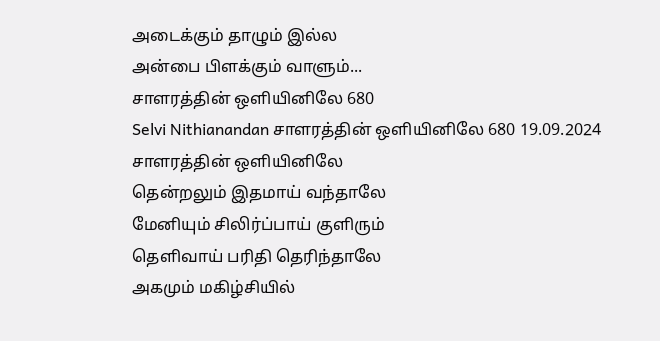அடைக்கும் தாழும் இல்ல
அன்பை பிளக்கும் வாளும்...
சாளரத்தின் ஒளியினிலே 680
Selvi Nithianandan சாளரத்தின் ஒளியினிலே 680 19.09.2024
சாளரத்தின் ஒளியினிலே
தென்றலும் இதமாய் வந்தாலே
மேனியும் சிலிர்ப்பாய் குளிரும்
தெளிவாய் பரிதி தெரிந்தாலே
அகமும் மகிழ்சியில்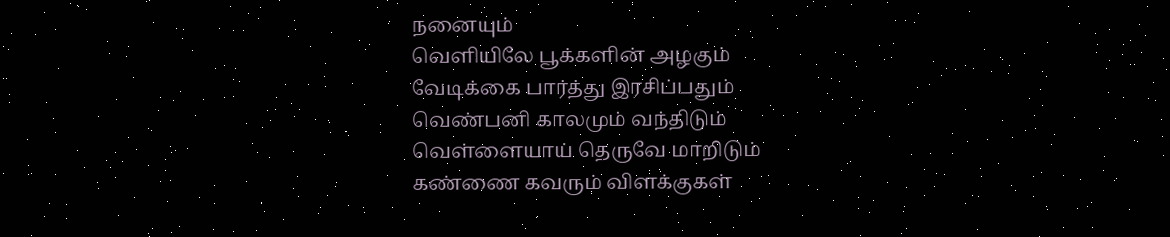நனையும்
வெளியிலே பூக்களின் அழகும்
வேடிக்கை பார்த்து இரசிப்பதும்
வெண்பனி காலமும் வந்திடும்
வெள்ளையாய் தெருவே மாறிடும்
கண்ணை கவரும் விளக்குகள்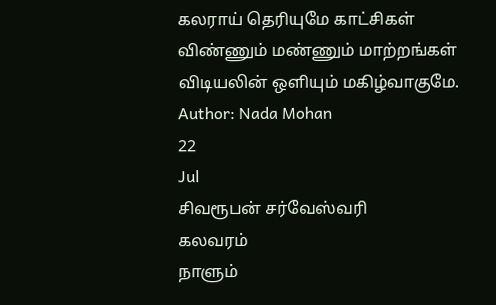கலராய் தெரியுமே காட்சிகள்
விண்ணும் மண்ணும் மாற்றங்கள்
விடியலின் ஒளியும் மகிழ்வாகுமே.
Author: Nada Mohan
22
Jul
சிவரூபன் சர்வேஸ்வரி
கலவரம்
நாளும்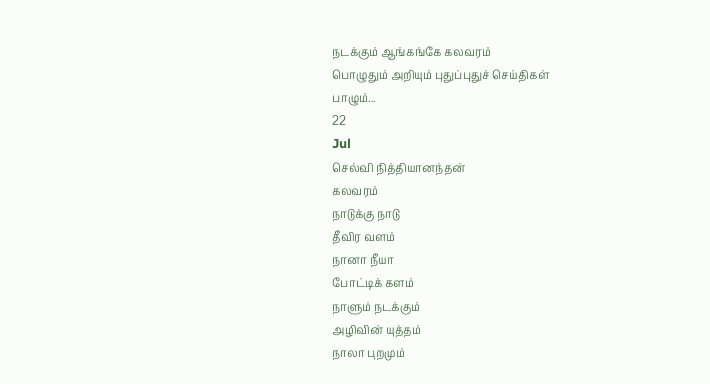நடக்கும் ஆங்கங்கே கலவரம்
பொழுதும் அறியும் புதுப்புதுச் செய்திகள்
பாழும்...
22
Jul
செல்வி நித்தியானந்தன்
கலவரம்
நாடுக்கு நாடு
தீவிர வளம்
நானா நீயா
போட்டிக் களம்
நாளும் நடக்கும்
அழிவின் யுத்தம்
நாலா புறமும்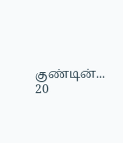குண்டின்...
20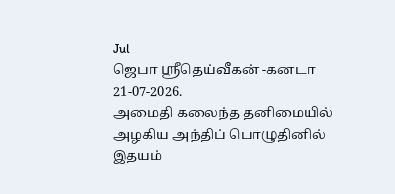Jul
ஜெபா ஸ்ரீதெய்வீகன் -கனடா
21-07-2026.
அமைதி கலைந்த தனிமையில்
அழகிய அந்திப் பொழுதினில்
இதயம்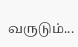வருடும்...